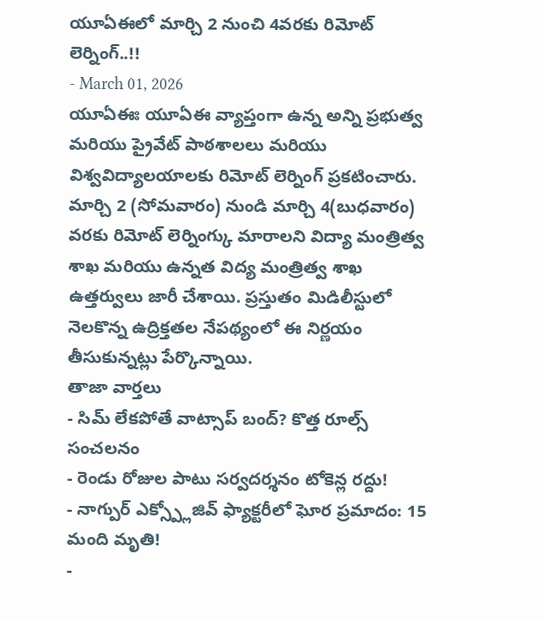యూఏఈలో మార్చి 2 నుంచి 4వరకు రిమోట్ లెర్నింగ్..!!
- March 01, 2026
యూఏఈః యూఏఈ వ్యాప్తంగా ఉన్న అన్ని ప్రభుత్వ మరియు ప్రైవేట్ పాఠశాలలు మరియు విశ్వవిద్యాలయాలకు రిమోట్ లెర్నింగ్ ప్రకటించారు. మార్చి 2 (సోమవారం) నుండి మార్చి 4(బుధవారం) వరకు రిమోట్ లెర్నింగ్కు మారాలని విద్యా మంత్రిత్వ శాఖ మరియు ఉన్నత విద్య మంత్రిత్వ శాఖ ఉత్తర్వులు జారీ చేశాయి. ప్రస్తుతం మిడిలీస్టులో నెలకొన్న ఉద్రిక్తతల నేపథ్యంలో ఈ నిర్ణయం తీసుకున్నట్లు పేర్కొన్నాయి.
తాజా వార్తలు
- సిమ్ లేకపోతే వాట్సాప్ బంద్? కొత్త రూల్స్ సంచలనం
- రెండు రోజుల పాటు సర్వదర్శనం టోకెన్ల రద్దు!
- నాగ్పుర్ ఎక్స్ప్లోజివ్ ఫ్యాక్టరీలో ఘోర ప్రమాదం: 15 మంది మృతి!
-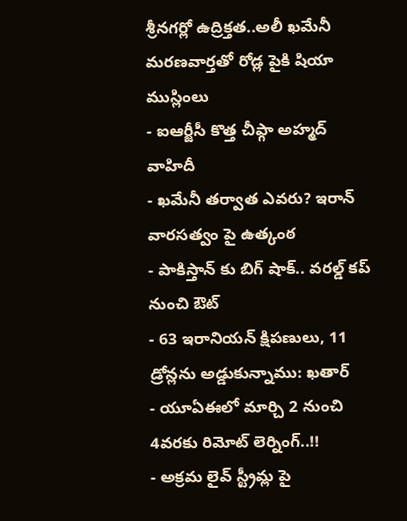శ్రీనగర్లో ఉద్రిక్తత..అలీ ఖమేనీ మరణవార్తతో రోడ్ల పైకి షియా ముస్లింలు
- ఐఆర్జీసీ కొత్త చీఫ్గా అహ్మద్ వాహిదీ
- ఖమేనీ తర్వాత ఎవరు? ఇరాన్ వారసత్వం పై ఉత్కంఠ
- పాకిస్తాన్ కు బిగ్ షాక్.. వరల్డ్ కప్ నుంచి ఔట్
- 63 ఇరానియన్ క్షిపణులు, 11 డ్రోన్లను అడ్డుకున్నాము: ఖతార్
- యూఏఈలో మార్చి 2 నుంచి 4వరకు రిమోట్ లెర్నింగ్..!!
- అక్రమ లైవ్ స్ట్రీమ్ల పై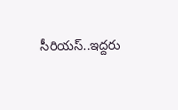సీరియస్..ఇద్దరు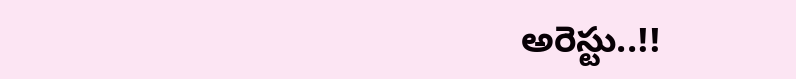అరెస్టు..!!